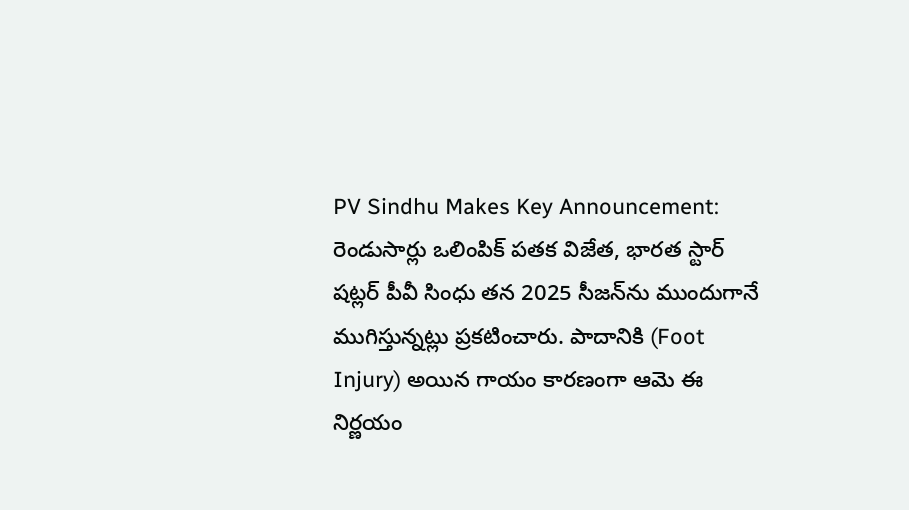PV Sindhu Makes Key Announcement: రెండుసార్లు ఒలింపిక్ పతక విజేత, భారత స్టార్ షట్లర్ పీవీ సింధు తన 2025 సీజన్‌ను ముందుగానే ముగిస్తున్నట్లు ప్రకటించారు. పాదానికి (Foot Injury) అయిన గాయం కారణంగా ఆమె ఈ నిర్ణయం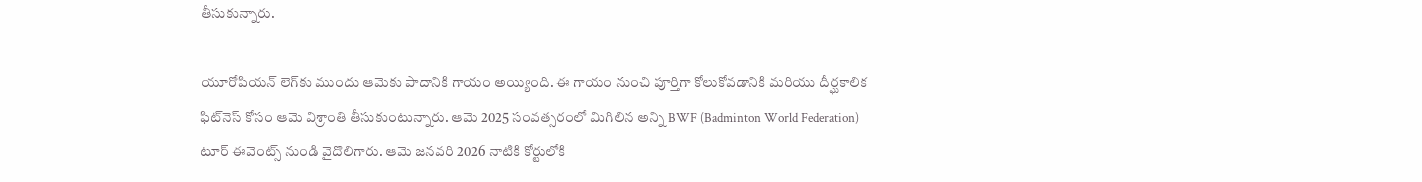తీసుకున్నారు.

యూరోపియన్ లెగ్‌కు ముందు ఆమెకు పాదానికి గాయం అయ్యింది. ఈ గాయం నుంచి పూర్తిగా కోలుకోవడానికి మరియు దీర్ఘకాలిక ఫిట్‌నెస్ కోసం ఆమె విశ్రాంతి తీసుకుంటున్నారు. ఆమె 2025 సంవత్సరంలో మిగిలిన అన్ని BWF (Badminton World Federation) టూర్ ఈవెంట్స్ నుండి వైదొలిగారు. ఆమె జనవరి 2026 నాటికి కోర్టులోకి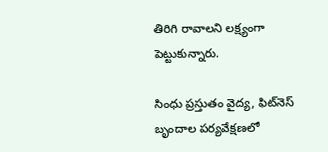తిరిగి రావాలని లక్ష్యంగా పెట్టుకున్నారు.

సింధు ప్రస్తుతం వైద్య, ఫిట్‌నెస్ బృందాల పర్యవేక్షణలో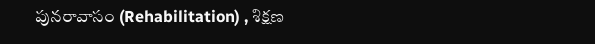పునరావాసం (Rehabilitation) , శిక్షణ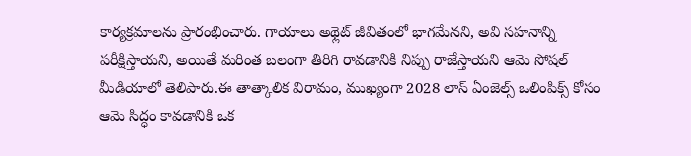కార్యక్రమాలను ప్రారంభించారు. గాయాలు అథ్లెట్ జీవితంలో భాగమేనని, అవి సహనాన్ని పరీక్షిస్తాయని, అయితే మరింత బలంగా తిరిగి రావడానికి నిప్పు రాజేస్తాయని ఆమె సోషల్ మీడియాలో తెలిపారు.ఈ తాత్కాలిక విరామం, ముఖ్యంగా 2028 లాస్ ఏంజెల్స్ ఒలింపిక్స్ కోసం ఆమె సిద్ధం కావడానికి ఒక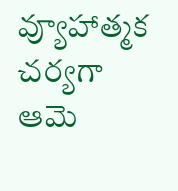వ్యూహాత్మక చర్యగా ఆమె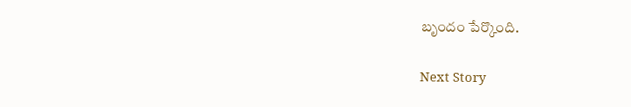బృందం పేర్కొంది.

Next Story